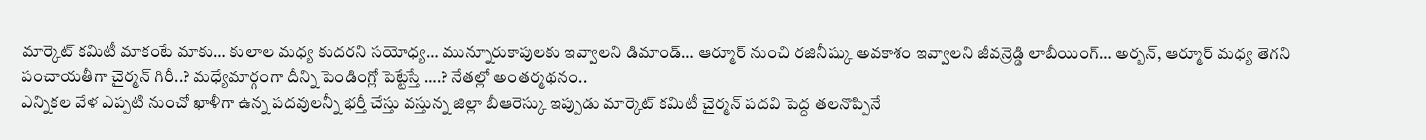మార్కెట్ కమిటీ మాకంటే మాకు… కులాల మధ్య కుదరని సయోధ్య… మున్నూరుకాపులకు ఇవ్వాలని డిమాండ్… ఆర్మూర్ నుంచి రజినీష్కు అవకాశం ఇవ్వాలని జీవన్రెడ్డి లాబీయింగ్… అర్బన్, ఆర్మూర్ మధ్య తెగని పంచాయతీగా చైర్మన్ గిరీ..? మధ్యేమార్గంగా దీన్ని పెండింగ్లో పెట్టేస్తే ….? నేతల్లో అంతర్మథనం..
ఎన్నికల వేళ ఎప్పటి నుంచో ఖాళీగా ఉన్న పదవులన్నీ భర్తీ చేస్తు వస్తున్న జిల్లా బీఆరెస్కు ఇప్పుడు మార్కెట్ కమిటీ చైర్మన్ పదవి పెద్ద తలనొప్పినే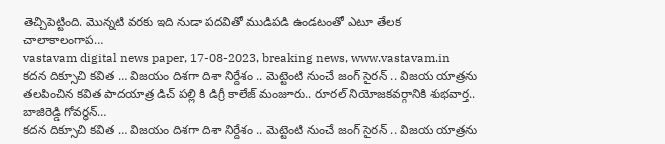తెచ్చిపెట్టింది. మొన్నటి వరకు ఇది నుడా పదవితో ముడిపడి ఉండటంతో ఎటూ తేలక చాలాకాలంగాప…
vastavam digital news paper, 17-08-2023, breaking news, www.vastavam.in
కదన దిక్సూచి కవిత … విజయం దిశగా దిశా నిర్దేశం .. మెట్టెంటి నుంచే జంగ్ సైరన్ .. విజయ యాత్రను తలపించిన కవిత పాదయాత్ర డిచ్ పల్లి కి డిగ్రీ కాలేజ్ మంజూరు.. రూరల్ నియోజకవర్గానికి శుభవార్త.. బాజిరెడ్డి గోవర్ధన్…
కదన దిక్సూచి కవిత … విజయం దిశగా దిశా నిర్దేశం .. మెట్టెంటి నుంచే జంగ్ సైరన్ .. విజయ యాత్రను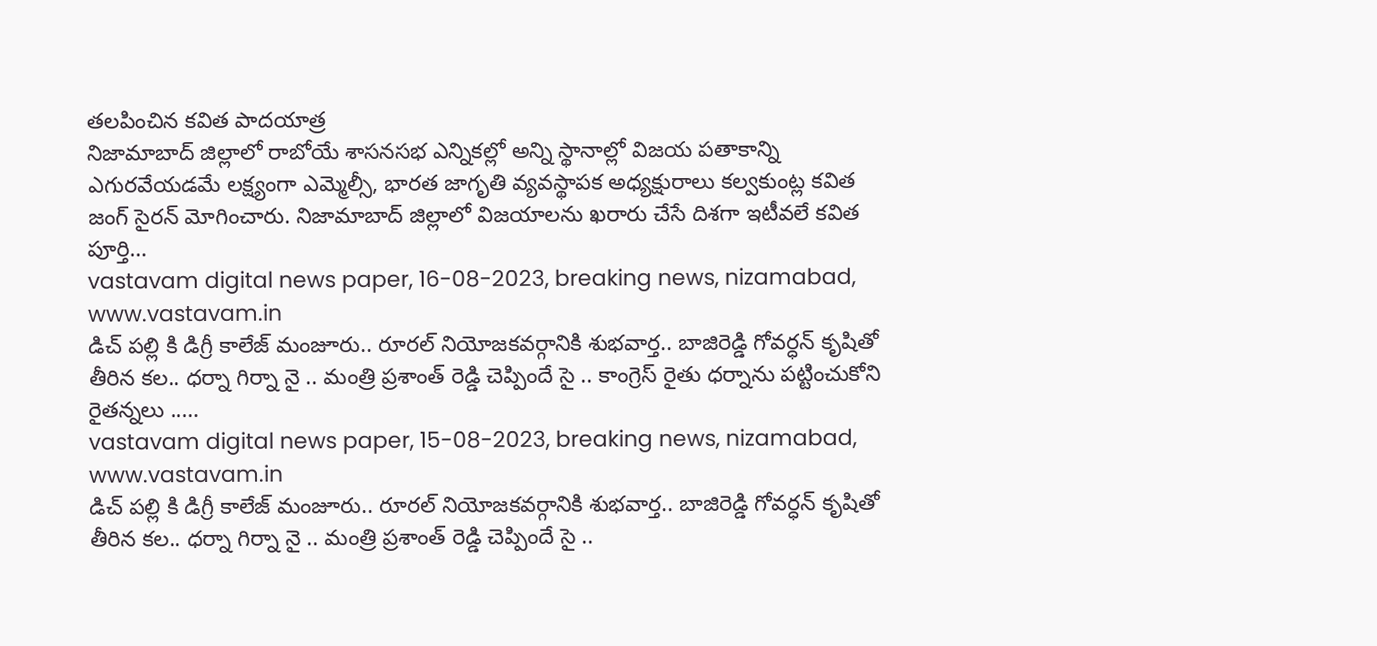తలపించిన కవిత పాదయాత్ర
నిజామాబాద్ జిల్లాలో రాబోయే శాసనసభ ఎన్నికల్లో అన్ని స్థానాల్లో విజయ పతాకాన్ని ఎగురవేయడమే లక్ష్యంగా ఎమ్మెల్సీ, భారత జాగృతి వ్యవస్థాపక అధ్యక్షురాలు కల్వకుంట్ల కవిత జంగ్ సైరన్ మోగించారు. నిజామాబాద్ జిల్లాలో విజయాలను ఖరారు చేసే దిశగా ఇటీవలే కవిత పూర్తి…
vastavam digital news paper, 16-08-2023, breaking news, nizamabad, www.vastavam.in
డిచ్ పల్లి కి డిగ్రీ కాలేజ్ మంజూరు.. రూరల్ నియోజకవర్గానికి శుభవార్త.. బాజిరెడ్డి గోవర్ధన్ కృషితో తీరిన కల.. ధర్నా గిర్నా నై .. మంత్రి ప్రశాంత్ రెడ్డి చెప్పిందే సై .. కాంగ్రెస్ రైతు ధర్నాను పట్టించుకోని రైతన్నలు ..…
vastavam digital news paper, 15-08-2023, breaking news, nizamabad, www.vastavam.in
డిచ్ పల్లి కి డిగ్రీ కాలేజ్ మంజూరు.. రూరల్ నియోజకవర్గానికి శుభవార్త.. బాజిరెడ్డి గోవర్ధన్ కృషితో తీరిన కల.. ధర్నా గిర్నా నై .. మంత్రి ప్రశాంత్ రెడ్డి చెప్పిందే సై ..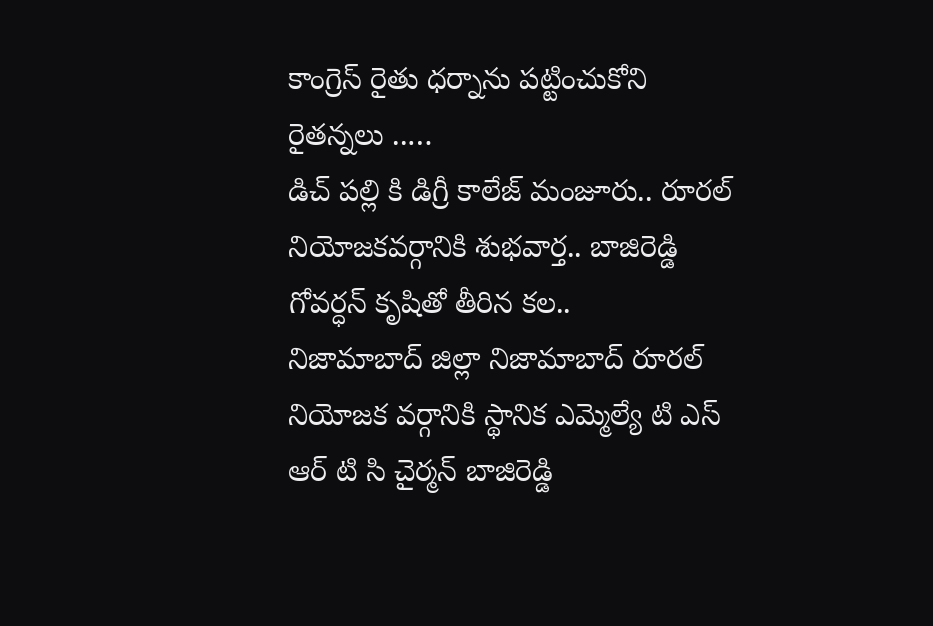కాంగ్రెస్ రైతు ధర్నాను పట్టించుకోని రైతన్నలు ..…
డిచ్ పల్లి కి డిగ్రీ కాలేజ్ మంజూరు.. రూరల్ నియోజకవర్గానికి శుభవార్త.. బాజిరెడ్డి గోవర్ధన్ కృషితో తీరిన కల..
నిజామాబాద్ జిల్లా నిజామాబాద్ రూరల్ నియోజక వర్గానికి స్థానిక ఎమ్మెల్యే టి ఎస్ ఆర్ టి సి చైర్మన్ బాజిరెడ్డి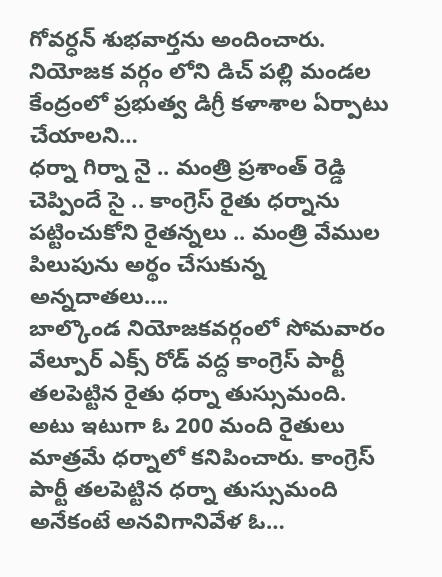గోవర్ధన్ శుభవార్తను అందించారు. నియోజక వర్గం లోని డిచ్ పల్లి మండల కేంద్రంలో ప్రభుత్వ డిగ్రీ కళాశాల ఏర్పాటు చేయాలని…
ధర్నా గిర్నా నై .. మంత్రి ప్రశాంత్ రెడ్డి చెప్పిందే సై .. కాంగ్రెస్ రైతు ధర్నాను పట్టించుకోని రైతన్నలు .. మంత్రి వేముల పిలుపును అర్థం చేసుకున్న అన్నదాతలు….
బాల్కొండ నియోజకవర్గంలో సోమవారం వేల్పూర్ ఎక్స్ రోడ్ వద్ద కాంగ్రెస్ పార్టీ తలపెట్టిన రైతు ధర్నా తుస్సుమంది. అటు ఇటుగా ఓ 200 మంది రైతులు మాత్రమే ధర్నాలో కనిపించారు. కాంగ్రెస్ పార్టీ తలపెట్టిన ధర్నా తుస్సుమంది అనేకంటే అనవిగానివేళ ఓ…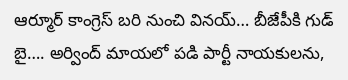ఆర్మూర్ కాంగ్రెస్ బరి నుంచి వినయ్… బీజేపీకి గుడ్ బై…. అర్వింద్ మాయలో పడి పార్టీ నాయకులను,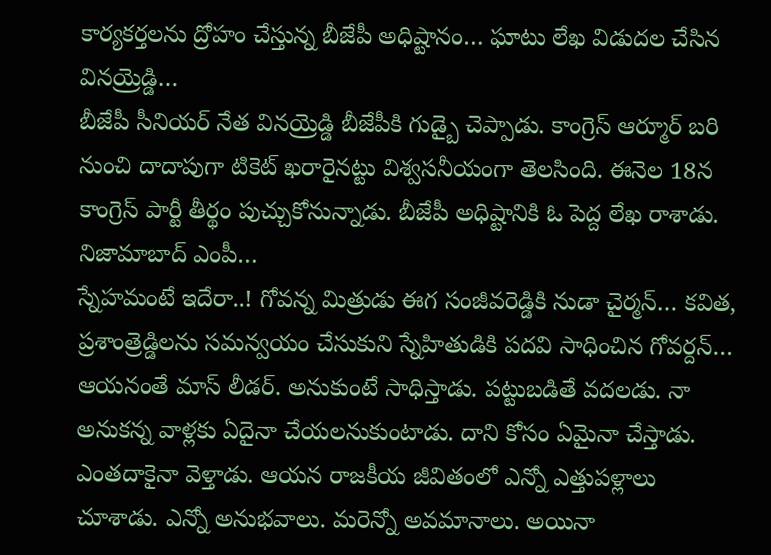కార్యకర్తలను ద్రోహం చేస్తున్న బీజేపీ అధిష్టానం… ఘాటు లేఖ విడుదల చేసిన వినయ్రెడ్డి…
బీజేపీ సీనియర్ నేత వినయ్రెడ్డి బీజేపీకి గుడ్బై చెప్పాడు. కాంగ్రెస్ ఆర్మూర్ బరి నుంచి దాదాపుగా టికెట్ ఖరారైనట్టు విశ్వసనీయంగా తెలసింది. ఈనెల 18న కాంగ్రెస్ పార్టీ తీర్థం పుచ్చుకోనున్నాడు. బీజేపీ అధిష్టానికి ఓ పెద్ద లేఖ రాశాడు. నిజామాబాద్ ఎంపీ…
స్నేహమంటే ఇదేరా..! గోవన్న మిత్రుడు ఈగ సంజీవరెడ్డికి నుడా చైర్మన్… కవిత, ప్రశాంత్రెడ్డిలను సమన్వయం చేసుకుని స్నేహితుడికి పదవి సాధించిన గోవర్దన్…
ఆయనంతే మాస్ లీడర్. అనుకుంటే సాధిస్తాడు. పట్టుబడితే వదలడు. నా అనుకన్న వాళ్లకు ఏదైనా చేయలనుకుంటాడు. దాని కోసం ఏమైనా చేస్తాడు. ఎంతదాకైనా వెళ్తాడు. ఆయన రాజకీయ జీవితంలో ఎన్నో ఎత్తుపళ్లాలు చూశాడు. ఎన్నో అనుభవాలు. మరెన్నో అవమానాలు. అయినా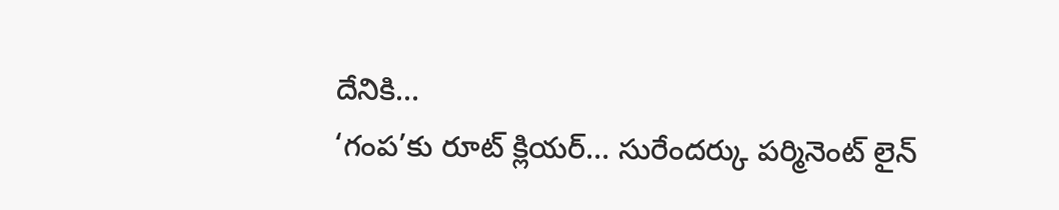దేనికి…
‘గంప’కు రూట్ క్లియర్… సురేందర్కు పర్మినెంట్ లైన్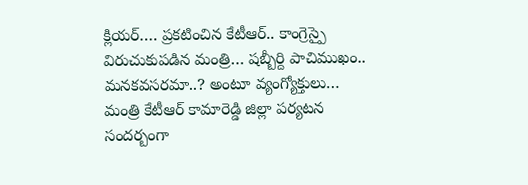క్లియర్…. ప్రకటించిన కేటీఆర్.. కాంగ్రెస్పై విరుచుకుపడిన మంత్రి… షబ్బీర్ది పాచిముఖం.. మనకవసరమా..? అంటూ వ్యంగ్యోక్తులు…
మంత్రి కేటీఆర్ కామారెడ్డి జిల్లా పర్యటన సందర్బంగా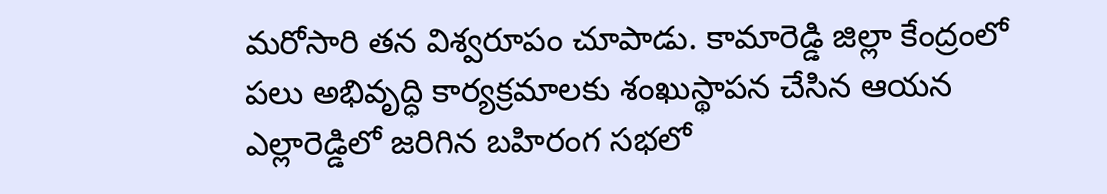మరోసారి తన విశ్వరూపం చూపాడు. కామారెడ్డి జిల్లా కేంద్రంలో పలు అభివృద్ధి కార్యక్రమాలకు శంఖుస్థాపన చేసిన ఆయన ఎల్లారెడ్డిలో జరిగిన బహిరంగ సభలో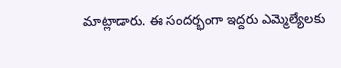మాట్లాడారు. ఈ సందర్భంగా ఇద్దరు ఎమ్మెల్యేలకు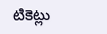టికెట్లు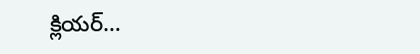క్లియర్…